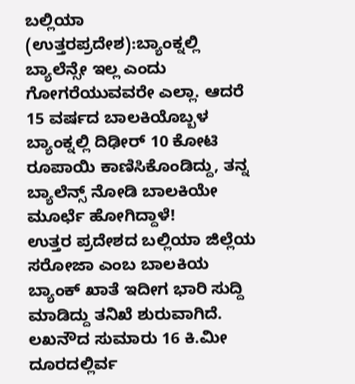ಬಲ್ಲಿಯಾ (ಉತ್ತರಪ್ರದೇಶ):ಬ್ಯಾಂಕ್ನಲ್ಲಿ ಬ್ಯಾಲೆನ್ಸೇ ಇಲ್ಲ ಎಂದು ಗೋಗರೆಯುವವರೇ ಎಲ್ಲಾ. ಆದರೆ 15 ವರ್ಷದ ಬಾಲಕಿಯೊಬ್ಬಳ ಬ್ಯಾಂಕ್ನಲ್ಲಿ ದಿಢೀರ್ 10 ಕೋಟಿ ರೂಪಾಯಿ ಕಾಣಿಸಿಕೊಂಡಿದ್ದು, ತನ್ನ ಬ್ಯಾಲೆನ್ಸ್ ನೋಡಿ ಬಾಲಕಿಯೇ ಮೂರ್ಛೆ ಹೋಗಿದ್ದಾಳೆ!
ಉತ್ತರ ಪ್ರದೇಶದ ಬಲ್ಲಿಯಾ ಜಿಲ್ಲೆಯ ಸರೋಜಾ ಎಂಬ ಬಾಲಕಿಯ ಬ್ಯಾಂಕ್ ಖಾತೆ ಇದೀಗ ಭಾರಿ ಸುದ್ದಿ ಮಾಡಿದ್ದು ತನಿಖೆ ಶುರುವಾಗಿದೆ. ಲಖನೌದ ಸುಮಾರು 16 ಕಿ.ಮೀ ದೂರದಲ್ಲಿರ್ವ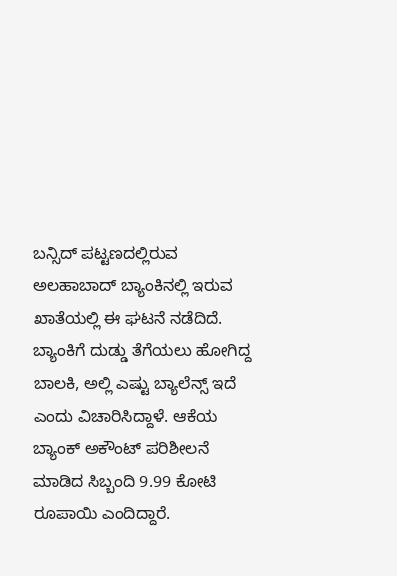ಬನ್ಸಿದ್ ಪಟ್ಟಣದಲ್ಲಿರುವ ಅಲಹಾಬಾದ್ ಬ್ಯಾಂಕಿನಲ್ಲಿ ಇರುವ ಖಾತೆಯಲ್ಲಿ ಈ ಘಟನೆ ನಡೆದಿದೆ.
ಬ್ಯಾಂಕಿಗೆ ದುಡ್ಡು ತೆಗೆಯಲು ಹೋಗಿದ್ದ ಬಾಲಕಿ, ಅಲ್ಲಿ ಎಷ್ಟು ಬ್ಯಾಲೆನ್ಸ್ ಇದೆ ಎಂದು ವಿಚಾರಿಸಿದ್ದಾಳೆ. ಆಕೆಯ ಬ್ಯಾಂಕ್ ಅಕೌಂಟ್ ಪರಿಶೀಲನೆ ಮಾಡಿದ ಸಿಬ್ಬಂದಿ 9.99 ಕೋಟಿ ರೂಪಾಯಿ ಎಂದಿದ್ದಾರೆ.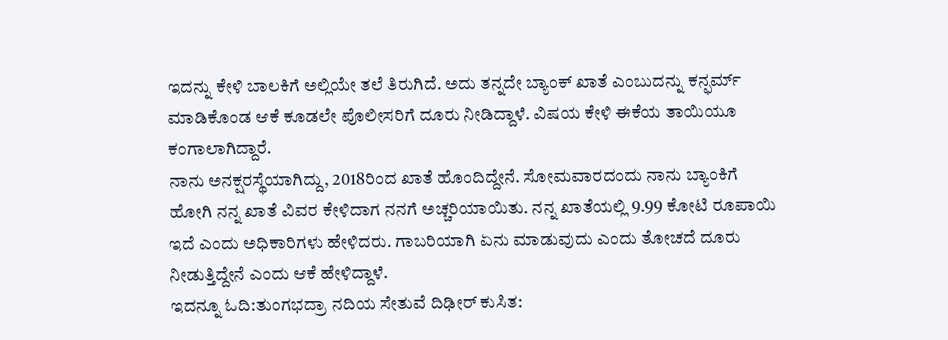ಇದನ್ನು ಕೇಳಿ ಬಾಲಕಿಗೆ ಅಲ್ಲಿಯೇ ತಲೆ ತಿರುಗಿದೆ. ಅದು ತನ್ನದೇ ಬ್ಯಾಂಕ್ ಖಾತೆ ಎಂಬುದನ್ನು ಕನ್ಫರ್ಮ್ ಮಾಡಿಕೊಂಡ ಆಕೆ ಕೂಡಲೇ ಪೊಲೀಸರಿಗೆ ದೂರು ನೀಡಿದ್ದಾಳೆ. ವಿಷಯ ಕೇಳಿ ಈಕೆಯ ತಾಯಿಯೂ ಕಂಗಾಲಾಗಿದ್ದಾರೆ.
ನಾನು ಅನಕ್ಷರಸ್ಥೆಯಾಗಿದ್ದು, 2018ರಿಂದ ಖಾತೆ ಹೊಂದಿದ್ದೇನೆ. ಸೋಮವಾರದಂದು ನಾನು ಬ್ಯಾಂಕಿಗೆ ಹೋಗಿ ನನ್ನ ಖಾತೆ ವಿವರ ಕೇಳಿದಾಗ ನನಗೆ ಅಚ್ಚರಿಯಾಯಿತು. ನನ್ನ ಖಾತೆಯಲ್ಲಿ 9.99 ಕೋಟಿ ರೂಪಾಯಿ ಇದೆ ಎಂದು ಅಧಿಕಾರಿಗಳು ಹೇಳಿದರು. ಗಾಬರಿಯಾಗಿ ಏನು ಮಾಡುವುದು ಎಂದು ತೋಚದೆ ದೂರು ನೀಡುತ್ತಿದ್ದೇನೆ ಎಂದು ಆಕೆ ಹೇಳಿದ್ದಾಳೆ.
ಇದನ್ನೂ ಓದಿ:ತುಂಗಭದ್ರಾ ನದಿಯ ಸೇತುವೆ ದಿಢೀರ್ ಕುಸಿತ: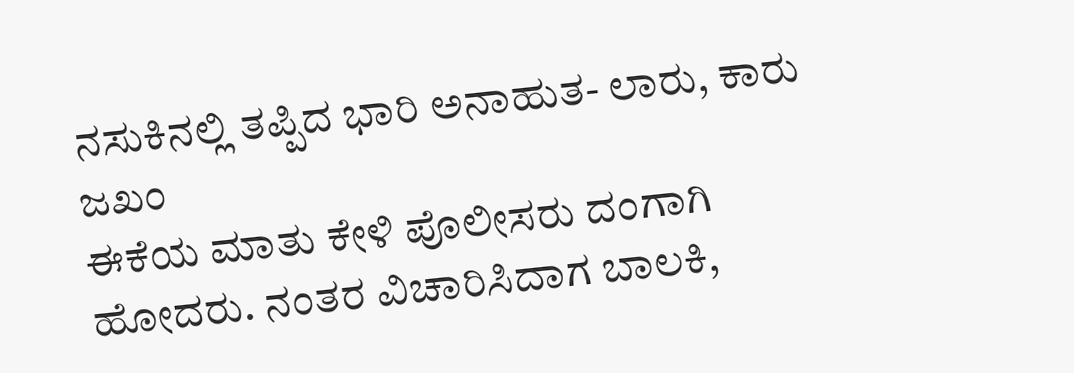ನಸುಕಿನಲ್ಲಿ ತಪ್ಪಿದ ಭಾರಿ ಅನಾಹುತ- ಲಾರು, ಕಾರು ಜಖಂ
ಈಕೆಯ ಮಾತು ಕೇಳಿ ಪೊಲೀಸರು ದಂಗಾಗಿ ಹೋದರು. ನಂತರ ವಿಚಾರಿಸಿದಾಗ ಬಾಲಕಿ,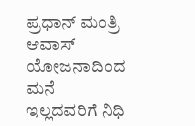ಪ್ರಧಾನ್ ಮಂತ್ರಿ ಆವಾಸ್ ಯೋಜನಾದಿಂದ ಮನೆ ಇಲ್ಲದವರಿಗೆ ನಿಧಿ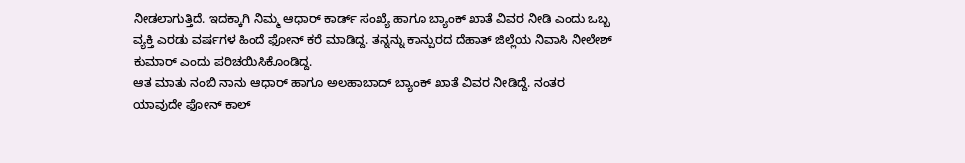ನೀಡಲಾಗುತ್ತಿದೆ. ಇದಕ್ಕಾಗಿ ನಿಮ್ಮ ಆಧಾರ್ ಕಾರ್ಡ್ ಸಂಖ್ಯೆ ಹಾಗೂ ಬ್ಯಾಂಕ್ ಖಾತೆ ವಿವರ ನೀಡಿ ಎಂದು ಒಬ್ಬ ವ್ಯಕ್ತಿ ಎರಡು ವರ್ಷಗಳ ಹಿಂದೆ ಫೋನ್ ಕರೆ ಮಾಡಿದ್ದ. ತನ್ನನ್ನು ಕಾನ್ಪುರದ ದೆಹಾತ್ ಜಿಲ್ಲೆಯ ನಿವಾಸಿ ನೀಲೇಶ್ ಕುಮಾರ್ ಎಂದು ಪರಿಚಯಿಸಿಕೊಂಡಿದ್ದ.
ಆತ ಮಾತು ನಂಬಿ ನಾನು ಆಧಾರ್ ಹಾಗೂ ಅಲಹಾಬಾದ್ ಬ್ಯಾಂಕ್ ಖಾತೆ ವಿವರ ನೀಡಿದ್ದೆ. ನಂತರ ಯಾವುದೇ ಫೋನ್ ಕಾಲ್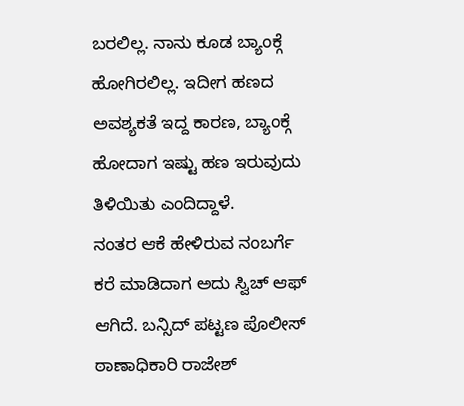ಬರಲಿಲ್ಲ. ನಾನು ಕೂಡ ಬ್ಯಾಂಕ್ಗೆ ಹೋಗಿರಲಿಲ್ಲ. ಇದೀಗ ಹಣದ ಅವಶ್ಯಕತೆ ಇದ್ದ ಕಾರಣ, ಬ್ಯಾಂಕ್ಗೆ ಹೋದಾಗ ಇಷ್ಟು ಹಣ ಇರುವುದು ತಿಳಿಯಿತು ಎಂದಿದ್ದಾಳೆ.
ನಂತರ ಆಕೆ ಹೇಳಿರುವ ನಂಬರ್ಗೆ ಕರೆ ಮಾಡಿದಾಗ ಅದು ಸ್ವಿಚ್ ಆಫ್ ಆಗಿದೆ. ಬನ್ಸಿದ್ ಪಟ್ಟಣ ಪೊಲೀಸ್ ಠಾಣಾಧಿಕಾರಿ ರಾಜೇಶ್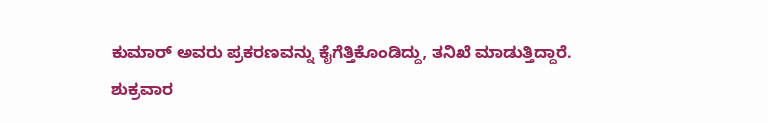ಕುಮಾರ್ ಅವರು ಪ್ರಕರಣವನ್ನು ಕೈಗೆತ್ತಿಕೊಂಡಿದ್ದು, ತನಿಖೆ ಮಾಡುತ್ತಿದ್ದಾರೆ.
ಶುಕ್ರವಾರ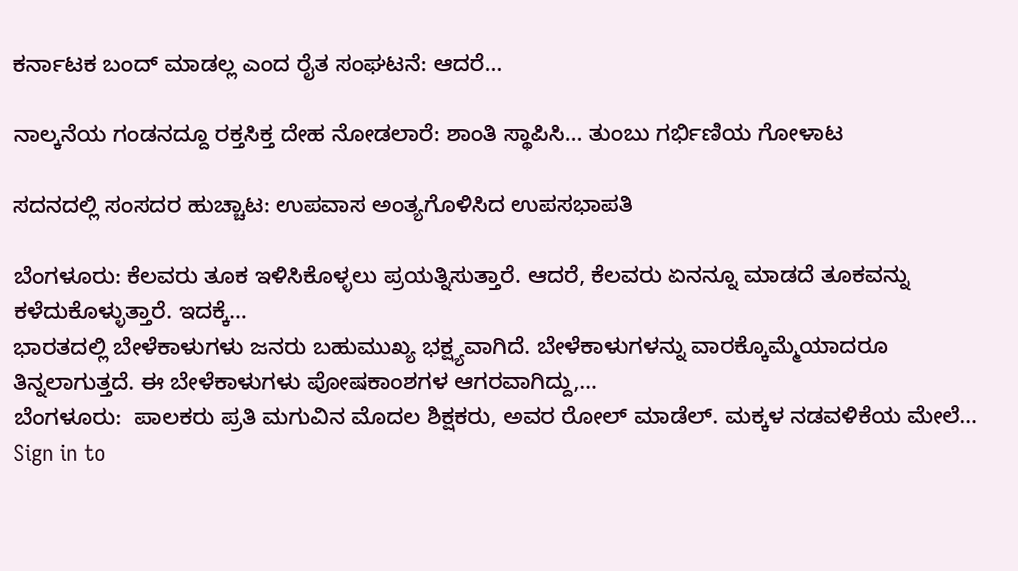ಕರ್ನಾಟಕ ಬಂದ್ ಮಾಡಲ್ಲ ಎಂದ ರೈತ ಸಂಘಟನೆ: ಆದರೆ…

ನಾಲ್ಕನೆಯ ಗಂಡನದ್ದೂ ರಕ್ತಸಿಕ್ತ ದೇಹ ನೋಡಲಾರೆ: ಶಾಂತಿ ಸ್ಥಾಪಿಸಿ… ತುಂಬು ಗರ್ಭಿಣಿಯ ಗೋಳಾಟ

ಸದನದಲ್ಲಿ ಸಂಸದರ ಹುಚ್ಚಾಟ: ಉಪವಾಸ ಅಂತ್ಯಗೊಳಿಸಿದ ಉಪಸಭಾಪತಿ

ಬೆಂಗಳೂರು: ಕೆಲವರು ತೂಕ ಇಳಿಸಿಕೊಳ್ಳಲು ಪ್ರಯತ್ನಿಸುತ್ತಾರೆ. ಆದರೆ, ಕೆಲವರು ಏನನ್ನೂ ಮಾಡದೆ ತೂಕವನ್ನು ಕಳೆದುಕೊಳ್ಳುತ್ತಾರೆ. ಇದಕ್ಕೆ…
ಭಾರತದಲ್ಲಿ ಬೇಳೆಕಾಳುಗಳು ಜನರು ಬಹುಮುಖ್ಯ ಭಕ್ಷ್ಯವಾಗಿದೆ. ಬೇಳೆಕಾಳುಗಳನ್ನು ವಾರಕ್ಕೊಮ್ಮೆಯಾದರೂ ತಿನ್ನಲಾಗುತ್ತದೆ. ಈ ಬೇಳೆಕಾಳುಗಳು ಪೋಷಕಾಂಶಗಳ ಆಗರವಾಗಿದ್ದು,…
ಬೆಂಗಳೂರು:  ಪಾಲಕರು ಪ್ರತಿ ಮಗುವಿನ ಮೊದಲ ಶಿಕ್ಷಕರು, ಅವರ ರೋಲ್ ಮಾಡೆಲ್. ಮಕ್ಕಳ ನಡವಳಿಕೆಯ ಮೇಲೆ…
Sign in to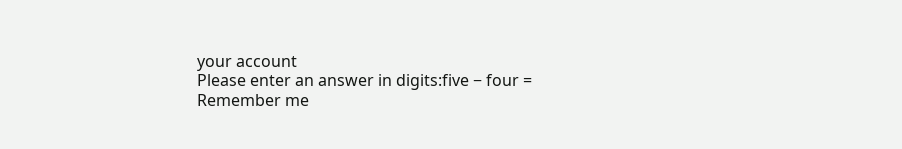your account
Please enter an answer in digits:five − four =
Remember me